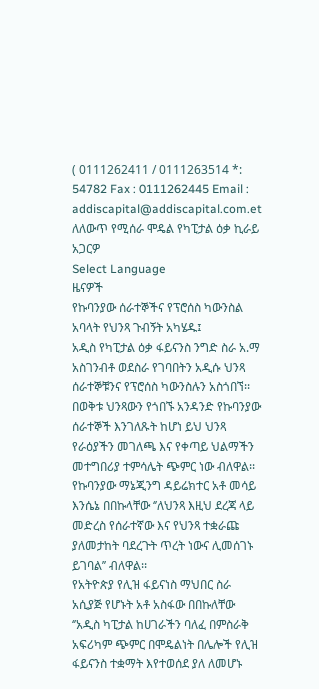( 0111262411 / 0111263514 *: 54782 Fax : 0111262445 Email : addiscapital@addiscapital.com.et
ለለውጥ የሚሰራ ሞዴል የካፒታል ዕቃ ኪራይ አጋርዎ
Select Language
ዜናዎች
የኩባንያው ሰራተኞችና የፕሮሰስ ካውንስል አባላት የህንጻ ጉብኝት አካሄዱ፤
አዲስ የካፒታል ዕቃ ፋይናንስ ንግድ ስራ አ.ማ አስገንብቶ ወደስራ የገባበትን አዲሱ ህንጻ ሰራተኞቹንና የፕሮሰስ ካውንስሉን አስጎበኘ፡፡
በወቅቱ ህንጻውን የጎበኙ አንዳንድ የኩባንያው ሰራተኞች እንገለጹት ከሆነ ይህ ህንጻ የራዕያችን መገለጫ እና የቀጣይ ህልማችን መተግበሪያ ተምሳሌት ጭምር ነው ብለዋል፡፡
የኩባንያው ማኔጂንግ ዳይሬክተር አቶ መሳይ እንሴኔ በበኩላቸው ‘’ለህንጻ እዚህ ደረጃ ላይ መድረስ የሰራተኛው እና የህንጻ ተቋራጩ ያለመታከት ባደረጉት ጥረት ነውና ሊመሰገኑ ይገባል’’ ብለዋል፡፡
የአትዮጵያ የሊዝ ፋይናነስ ማህበር ስራ አሲያጅ የሆኑት አቶ አስፋው በበኩለቸው ‘’አዲስ ካፒታል ከሀገራችን ባለፈ በምስራቅ አፍሪካም ጭምር በሞዴልነት በሌሎች የሊዝ ፋይናንስ ተቋማት እየተወሰደ ያለ ለመሆኑ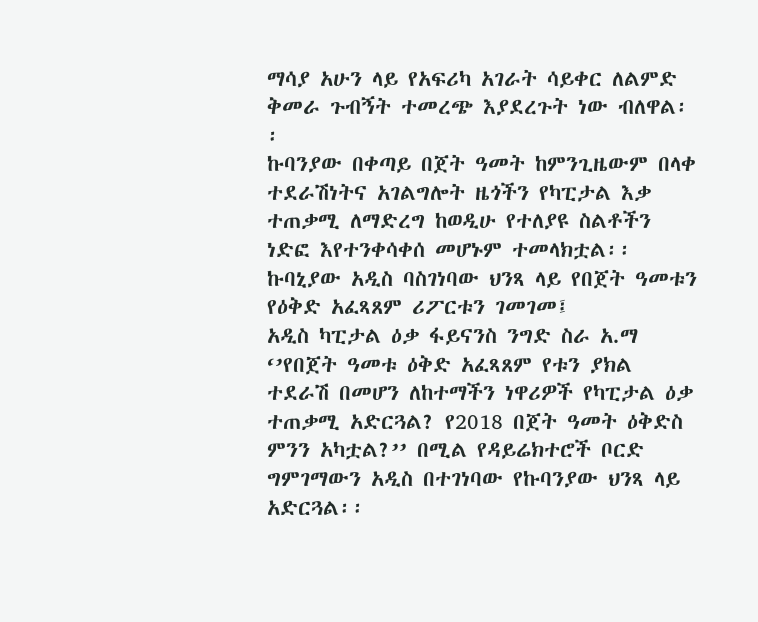ማሳያ አሁን ላይ የአፍሪካ አገራት ሳይቀር ለልምድ ቅመራ ጉብኝት ተመረጭ እያደረጉት ነው ብለዋል፡፡
ኩባንያው በቀጣይ በጀት ዓመት ከምንጊዜውም በላቀ ተደራሽነትና አገልግሎት ዜጎችን የካፒታል እቃ ተጠቃሚ ለማድረግ ከወዲሁ የተለያዩ ስልቶችን ነድፎ እየተንቀሳቀሰ መሆኑም ተመላክቷል፡፡
ኩባኒያው አዲስ ባስገነባው ህንጻ ላይ የበጀት ዓመቱን የዕቅድ አፈጻጸም ሪፖርቱን ገመገመ፤
አዲስ ካፒታል ዕቃ ፋይናንስ ንግድ ስራ አ.ማ ‘’የበጀት ዓመቱ ዕቅድ አፈጻጸም የቱን ያክል ተደራሽ በመሆን ለከተማችን ነዋሪዎች የካፒታል ዕቃ ተጠቃሚ አድርጓል? የ2018 በጀት ዓመት ዕቅድስ ምንን አካቷል?’’ በሚል የዳይሬክተሮች ቦርድ ግምገማውን አዲስ በተገነባው የኩባንያው ህንጻ ላይ አድርጓል፡፡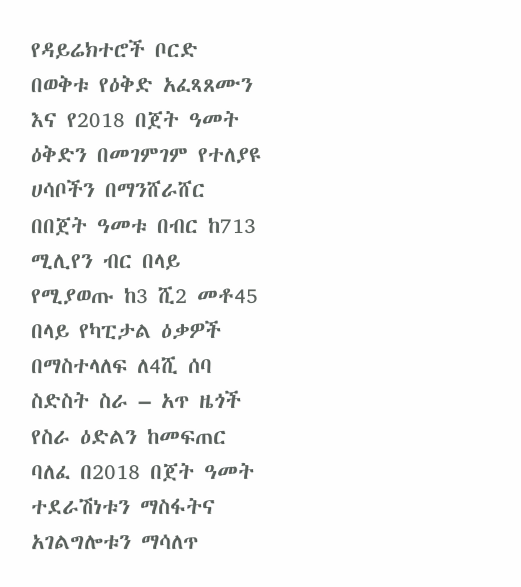የዳይሬክተሮች ቦርድ በወቅቱ የዕቅድ አፈጻጸሙን እና የ2018 በጀት ዓመት ዕቅድን በመገምገም የተለያዩ ሀሳቦችን በማንሸራሸር በበጀት ዓመቱ በብር ከ713 ሚሊየን ብር በላይ የሚያወጡ ከ3 ሺ2 መቶ45 በላይ የካፒታል ዕቃዎች በማስተላለፍ ለ4ሺ ሰባ ስድስት ስራ – አጥ ዜጎች የስራ ዕድልን ከመፍጠር ባለፈ በ2018 በጀት ዓመት ተደራሽነቱን ማስፋትና አገልግሎቱን ማሳለጥ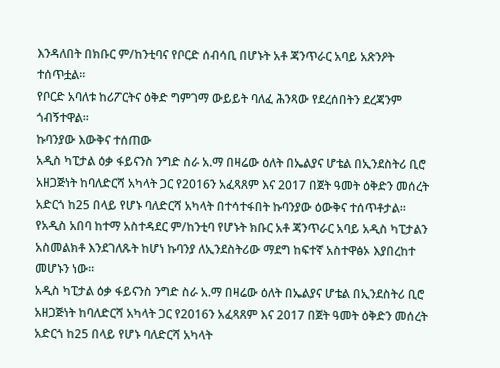እንዳለበት በክቡር ም/ከንቲባና የቦርድ ሰብሳቢ በሆኑት አቶ ጃንጥራር አባይ አጽንዖት ተሰጥቷል፡፡
የቦርድ አባለቱ ከሪፖርትና ዕቅድ ግምገማ ውይይት ባለፈ ሕንጻው የደረሰበትን ደረጃንም ጎብኝተዋል፡፡
ኩባንያው እውቅና ተሰጠው
አዲስ ካፒታል ዕቃ ፋይናንስ ንግድ ስራ አ.ማ በዛሬው ዕለት በኤልያና ሆቴል በኢንደስትሪ ቢሮ አዘጋጅነት ከባለድርሻ አካላት ጋር የ2016ን አፈጻጸም እና 2017 በጀት ዓመት ዕቅድን መሰረት አድርጎ ከ25 በላይ የሆኑ ባለድርሻ አካላት በተሳተፋበት ኩባንያው ዕውቅና ተሰጥቶታል፡፡
የአዲስ አበባ ከተማ አስተዳደር ም/ከንቲባ የሆኑት ክቡር አቶ ጃንጥራር አባይ አዲስ ካፒታልን አስመልክቶ እንደገለጹት ከሆነ ኩባንያ ለኢንደስትሪው ማደግ ከፍተኛ አስተዋፅኦ እያበረከተ መሆኑን ነው፡፡
አዲስ ካፒታል ዕቃ ፋይናንስ ንግድ ስራ አ.ማ በዛሬው ዕለት በኤልያና ሆቴል በኢንደስትሪ ቢሮ አዘጋጅነት ከባለድርሻ አካላት ጋር የ2016ን አፈጻጸም እና 2017 በጀት ዓመት ዕቅድን መሰረት አድርጎ ከ25 በላይ የሆኑ ባለድርሻ አካላት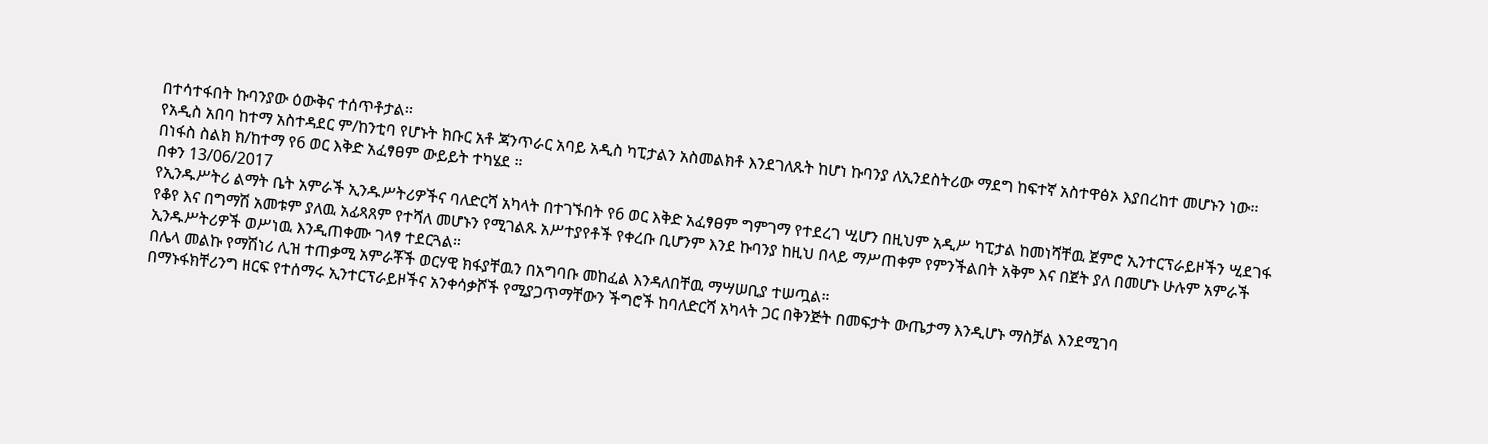በተሳተፋበት ኩባንያው ዕውቅና ተሰጥቶታል፡፡
የአዲስ አበባ ከተማ አስተዳደር ም/ከንቲባ የሆኑት ክቡር አቶ ጃንጥራር አባይ አዲስ ካፒታልን አስመልክቶ እንደገለጹት ከሆነ ኩባንያ ለኢንደስትሪው ማደግ ከፍተኛ አስተዋፅኦ እያበረከተ መሆኑን ነው፡፡
በነፋስ ስልክ ክ/ከተማ የ6 ወር እቅድ አፈፃፀም ውይይት ተካሄደ ።
በቀን 13/06/2017
የኢንዱሥትሪ ልማት ቤት አምራች ኢንዱሥትሪዎችና ባለድርሻ አካላት በተገኙበት የ6 ወር እቅድ አፈፃፀም ግምገማ የተደረገ ሢሆን በዚህም አዲሥ ካፒታል ከመነሻቸዉ ጀምሮ ኢንተርፕራይዞችን ሢደገፋ የቆየ እና በግማሽ አመቱም ያለዉ አፊጻጸም የተሻለ መሆኑን የሚገልጹ አሥተያየቶች የቀረቡ ቢሆንም እንደ ኩባንያ ከዚህ በላይ ማሥጠቀም የምንችልበት አቅም እና በጀት ያለ በመሆኑ ሁሉም አምራች ኢንዱሥትሪዎች ወሥነዉ እንዲጠቀሙ ገላፃ ተደርጓል።
በሌላ መልኩ የማሽነሪ ሊዝ ተጠቃሚ አምራቾች ወርሃዊ ክፋያቸዉን በአግባቡ መከፈል እንዳለበቸዉ ማሣሠቢያ ተሠጧል።
በማኑፋክቸሪንግ ዘርፍ የተሰማሩ ኢንተርፕራይዞችና አንቀሳቃሾች የሚያጋጥማቸውን ችግሮች ከባለድርሻ አካላት ጋር በቅንጅት በመፍታት ውጤታማ እንዲሆኑ ማስቻል እንደሚገባ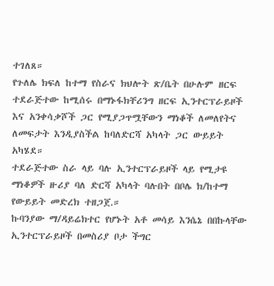ተገለጸ።
የጉለሌ ክፍለ ከተማ የስራና ክህሎት ጽ/ቤት በሁሉም ዘርፍ ተደራጅተው ከሚሰሩ በማኑፋክቸሪንግ ዘርፍ ኢንተርፕራይዞች እና አንቀሳቃሾች ጋር የሚያጋጥሟቸውን ማነቆች ለመለየትና ለመፍታት እንዲያስችል ከባለድርሻ አካላት ጋር ውይይት አካሄደ።
ተደራጅተው ስራ ላይ ባሉ ኢንተርፕራይዞች ላይ የሚታዩ ማነቆዎች ዙሪያ ባለ ድርሻ አካላት ባሉበት በቦሌ ክ/ከተማ የውይይት መድረክ ተዘጋጀ.።
ኩባንያው ማ/ዳይሬክተር የሆኑት አቶ መሳይ እንሴኔ በበኩላቸው ኢንተርፕራይዞች በመስሪያ ቦታ ችግር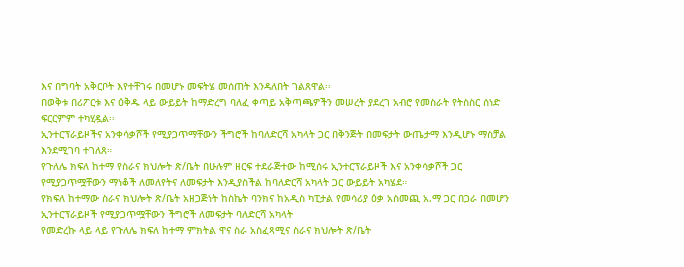እና በግባት አቅርቦት እየተቸገሩ በመሆኑ መፍትሄ መሰጠት እንዳለበት ገልጸዋል፡፡
በወቅቱ በሪፖርቱ እና ዕቅዱ ላይ ውይይት ከማድረግ ባለፈ ቀጣይ አቅጣጫዎችን መሠረት ያደረገ አብሮ የመስራት የትስስር ሰነድ ፍርርምም ተካሂዷል፡፡
ኢንተርፕራይዞችና አንቀሳቃሾች የሚያጋጥማቸውን ችግሮች ከባለድርሻ አካላት ጋር በቅንጅት በመፍታት ውጤታማ እንዲሆኑ ማስቻል እንደሚገባ ተገለጸ።
የጉለሌ ክፍለ ከተማ የስራና ክህሎት ጽ/ቤት በሁሉም ዘርፍ ተደራጅተው ከሚሰሩ ኢንተርፕራይዞች እና አንቀሳቃሾች ጋር የሚያጋጥሟቸውን ማነቆች ለመለየትና ለመፍታት እንዲያስችል ከባለድርሻ አካላት ጋር ውይይት አካሄደ።
የክፍለ ከተማው ስራና ክህሎት ጽ/ቤት አዘጋጅነት ከስኬት ባንክና ከአዲስ ካፒታል የመሳሪያ ዕቃ አስመጪ አ.ማ ጋር በጋራ በመሆን ኢንተርፕራይዞች የሚያጋጥሟቸውን ችግሮች ለመፍታት ባለድርሻ አካላት
የመድረኩ ላይ ላይ የጉለሌ ክፍለ ከተማ ምክትል ዋና ስራ አስፈጻሚና ስራና ክህሎት ጽ/ቤት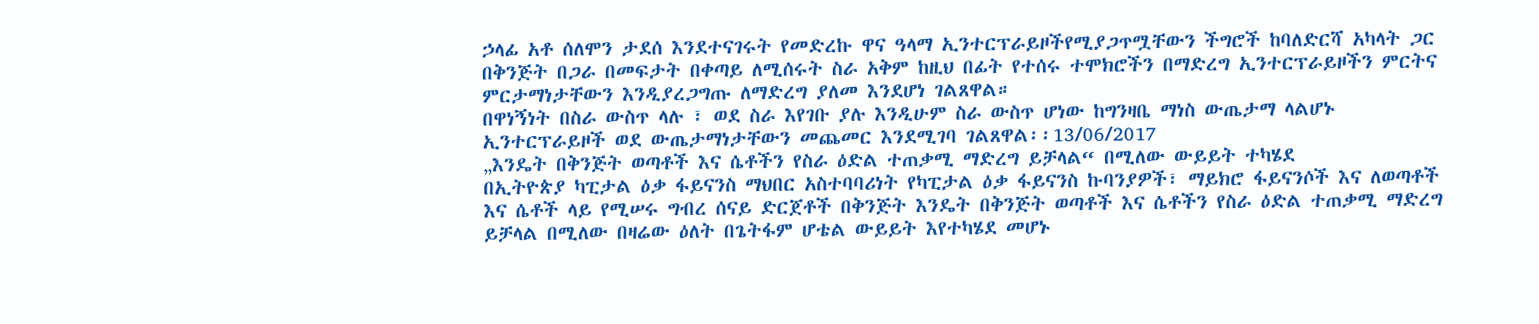ኃላፊ አቶ ሰለሞን ታደሰ እንደተናገሩት የመድረኩ ዋና ዓላማ ኢንተርፕራይዞችየሚያጋጥሟቸውን ችግሮች ከባለድርሻ አካላት ጋር በቅንጅት በጋራ በመፍታት በቀጣይ ለሚሰሩት ስራ አቅም ከዚህ በፊት የተሰሩ ተሞክሮችን በማድረግ ኢንተርፕራይዞችን ምርትና ምርታማነታቸውን እንዲያረጋግጡ ለማድረግ ያለመ እንደሆነ ገልጸዋል።
በዋነኝነት በስራ ውስጥ ላሉ ፣ ወደ ስራ እየገቡ ያሉ እንዲሁም ስራ ውስጥ ሆነው ከግንዛቤ ማነስ ውጤታማ ላልሆኑ ኢንተርፕራይዞች ወደ ውጤታማነታቸውን መጨመር እንደሚገባ ገልጸዋል፡፡13/06/2017
„እንዴት በቅንጅት ወጣቶች እና ሴቶችን የስራ ዕድል ተጠቃሚ ማድረግ ይቻላል“ በሚለው ውይይት ተካሄደ
በኢትዮጵያ ካፒታል ዕቃ ፋይናንስ ማህበር አስተባባሪነት የካፒታል ዕቃ ፋይናንስ ኩባንያዎች፣ ማይክሮ ፋይናንሶች እና ለወጣቶች እና ሴቶች ላይ የሚሠሩ ግብረ ሰናይ ድርጀቶች በቅንጅት እንዴት በቅንጅት ወጣቶች እና ሴቶችን የስራ ዕድል ተጠቃሚ ማድረግ ይቻላል በሚለው በዛሬው ዕለት በጌትፋም ሆቴል ውይይት እየተካሄደ መሆኑ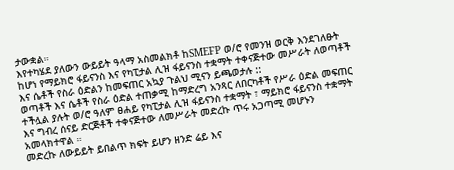ታውቋል።
እየተካሄደ ያለውን ውይይት ዓላማ አስመልክቶ ከSMEFP ወ/ሮ የመንዝ ወርቅ እንደገለፁት ከሆነ የማይክሮ ፋይናንስ እና የካፒታል ሊዝ ፋይናንስ ተቋማት ተቀናጅተው መሥራት ለወጣቶች እና ሴቶች የስራ ዕድልን ከመፍጠር አኳያ ጉልህ ሚናን ይጫወታሉ ::
ወጣቶች እና ሴቶች የስራ ዕድል ተጠቃሚ ከማድረግ አንጻር ለበርካቶች የሥራ ዕድል መፍጠር ተችሏል ያሉት ወ/ሮ ዓለም ፀሐይ የካፒታል ሊዝ ፋይናንስ ተቋማት ፣ ማይክሮ ፋይናንስ ተቋማት እና ግብረ ሰናይ ድርጅቶች ተቀናጅተው ለመሥራት መድረኩ ጥሩ አጋጣሚ መሆኑን አመላክተዋል ።
መድረኩ ለውይይት ይበልጥ ክፍት ይሆን ዘንድ ሬይ እና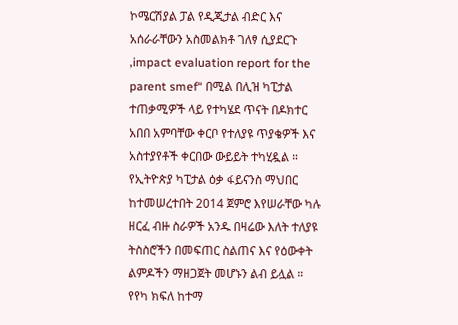ኮሜርሽያል ፓል የዲጂታል ብድር እና አሰራራቸውን አስመልክቶ ገለፃ ሲያደርጉ ‚impact evaluation report for the parent smef“ በሚል በሊዝ ካፒታል ተጠቃሚዎች ላይ የተካሄደ ጥናት በዶክተር አበበ አምባቸው ቀርቦ የተለያዩ ጥያቄዎች እና አስተያየቶች ቀርበው ውይይት ተካሂዷል ።
የኢትዮጵያ ካፒታል ዕቃ ፋይናንስ ማህበር ከተመሠረተበት 2014 ጀምሮ እየሠራቸው ካሉ ዘርፈ ብዙ ስራዎች አንዱ በዛሬው እለት ተለያዩ ትስስሮችን በመፍጠር ስልጠና እና የዕውቀት ልምዶችን ማዘጋጀት መሆኑን ልብ ይሏል ።
የየካ ክፍለ ከተማ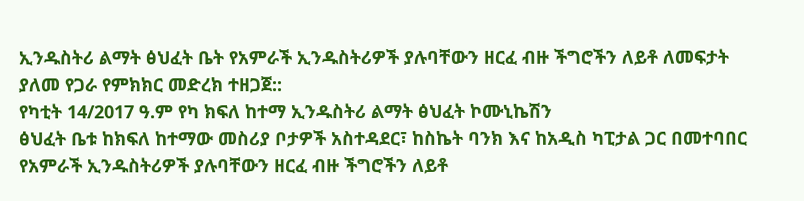ኢንዱስትሪ ልማት ፅህፈት ቤት የአምራች ኢንዱስትሪዎች ያሉባቸውን ዘርፈ ብዙ ችግሮችን ለይቶ ለመፍታት ያለመ የጋራ የምክክር መድረክ ተዘጋጀ::
የካቲት 14/2017 ዓ.ም የካ ክፍለ ከተማ ኢንዱስትሪ ልማት ፅህፈት ኮሙኒኬሽን
ፅህፈት ቤቱ ከክፍለ ከተማው መስሪያ ቦታዎች አስተዳደር፣ ከስኬት ባንክ እና ከአዲስ ካፒታል ጋር በመተባበር የአምራች ኢንዱስትሪዎች ያሉባቸውን ዘርፈ ብዙ ችግሮችን ለይቶ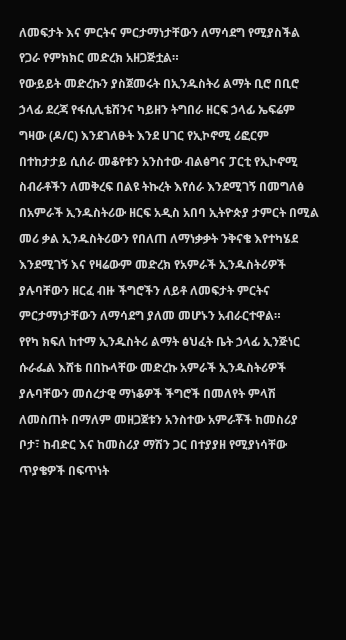ለመፍታት እና ምርትና ምርታማነታቸውን ለማሳደግ የሚያስችል የጋራ የምክክር መድረክ አዘጋጅቷል።
የውይይት መድረኩን ያስጀመሩት በኢንዱስትሪ ልማት ቢሮ በቢሮ ኃላፊ ደረጃ የፋሲሊቴሽንና ካይዘን ትግበራ ዘርፍ ኃላፊ ኤፍሬም ግዛው (ዶ/ር) እንደገለፁት እንደ ሀገር የኢኮኖሚ ሪፎርም በተከታታይ ሲሰራ መቆየቱን አንስተው ብልፅግና ፓርቲ የኢኮኖሚ ስብራቶችን ለመቅረፍ በልዩ ትኩረት እየሰራ እንደሚገኝ በመግለፅ በአምራች ኢንዱስትሪው ዘርፍ አዲስ አበባ ኢትዮጵያ ታምርት በሚል መሪ ቃል ኢንዱስትሪውን የበለጠ ለማነቃቃት ንቅናቄ እየተካሄደ እንደሚገኝ እና የዛሬውም መድረክ የአምራች ኢንዱስትሪዎች ያሉባቸውን ዘርፈ ብዙ ችግሮችን ለይቶ ለመፍታት ምርትና ምርታማነታቸውን ለማሳደግ ያለመ መሆኑን አብራርተዋል።
የየካ ክፍለ ከተማ ኢንዱስትሪ ልማት ፅህፈት ቤት ኃላፊ ኢንጅነር ሱራፌል እሸቴ በበኩላቸው መድረኩ አምራች ኢንዱስትሪዎች ያሉባቸውን መሰረታዊ ማነቆዎች ችግሮች በመለየት ምላሽ ለመስጠት በማለም መዘጋጀቱን አንስተው አምራቾች ከመስሪያ ቦታ፣ ከብድር እና ከመስሪያ ማሽን ጋር በተያያዘ የሚያነሳቸው ጥያቄዎች በፍጥነት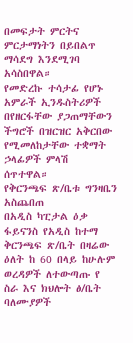በመፍታት ምርትና ምርታማነትን በይበልጥ ማሳደግ እንደሚገባ አሳስበዋል።
የመድረኩ ተሳታፊ የሆኑ አምራች ኢንዱስትሪዎች በየዘርፋቸው ያጋጠማቸውን ችግሮች በዝርዝር አቅርበው የሚመለከታቸው ተቋማት ኃላፊዎች ምላሽ ሰጥተዋል።
የቅርንጫፍ ጽ/ቤቱ ግንዛቤን አስጨበጠ
በአዲስ ካፒታል ዕቃ ፋይናንስ የአዲስ ከተማ ቅርንጫፍ ጽ/ቤት በዛሬው ዕለት ከ 60 በላይ ከሁሉም ወረዳዎች ለተውጣጡ የ ስራ እና ክህሎት ፅ/ቤት ባለሙያዎች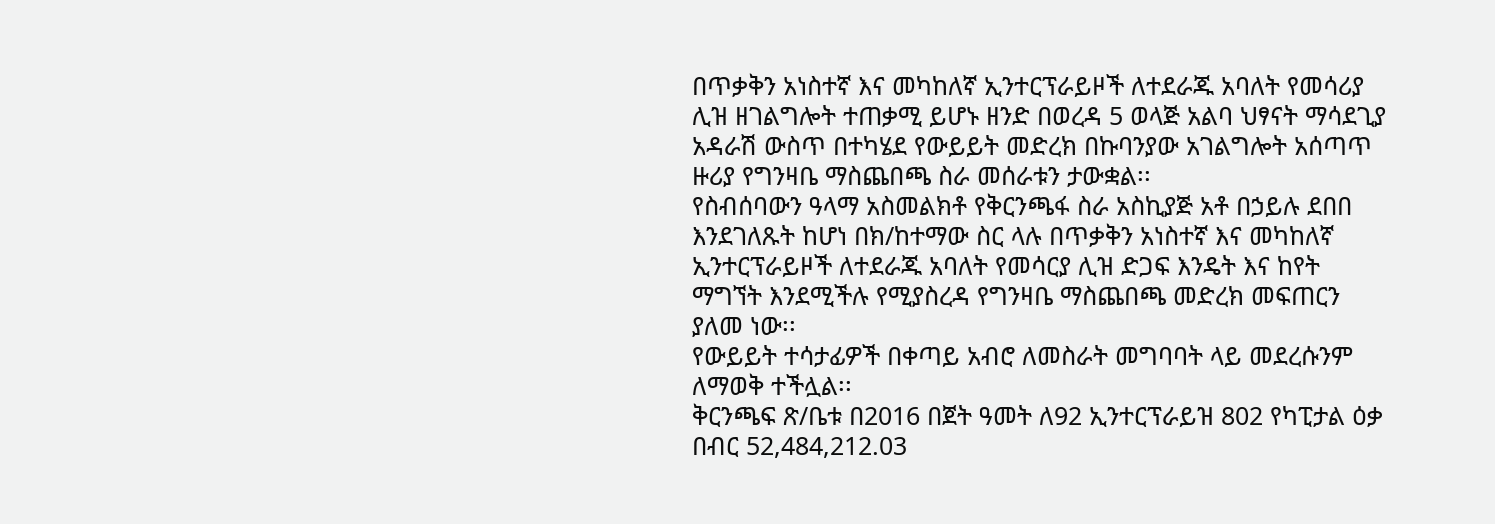በጥቃቅን አነስተኛ እና መካከለኛ ኢንተርፕራይዞች ለተደራጁ አባለት የመሳሪያ ሊዝ ዘገልግሎት ተጠቃሚ ይሆኑ ዘንድ በወረዳ 5 ወላጅ አልባ ህፃናት ማሳደጊያ አዳራሽ ውስጥ በተካሄደ የውይይት መድረክ በኩባንያው አገልግሎት አሰጣጥ ዙሪያ የግንዛቤ ማስጨበጫ ስራ መሰራቱን ታውቋል፡፡
የስብሰባውን ዓላማ አስመልክቶ የቅርንጫፋ ስራ አስኪያጅ አቶ በኃይሉ ደበበ እንደገለጹት ከሆነ በክ/ከተማው ስር ላሉ በጥቃቅን አነስተኛ እና መካከለኛ ኢንተርፕራይዞች ለተደራጁ አባለት የመሳርያ ሊዝ ድጋፍ እንዴት እና ከየት ማግኘት እንደሚችሉ የሚያስረዳ የግንዛቤ ማስጨበጫ መድረክ መፍጠርን ያለመ ነው፡፡
የውይይት ተሳታፊዎች በቀጣይ አብሮ ለመስራት መግባባት ላይ መደረሱንም ለማወቅ ተችሏል፡፡
ቅርንጫፍ ጽ/ቤቱ በ2016 በጀት ዓመት ለ92 ኢንተርፕራይዝ 802 የካፒታል ዕቃ በብር 52,484,212.03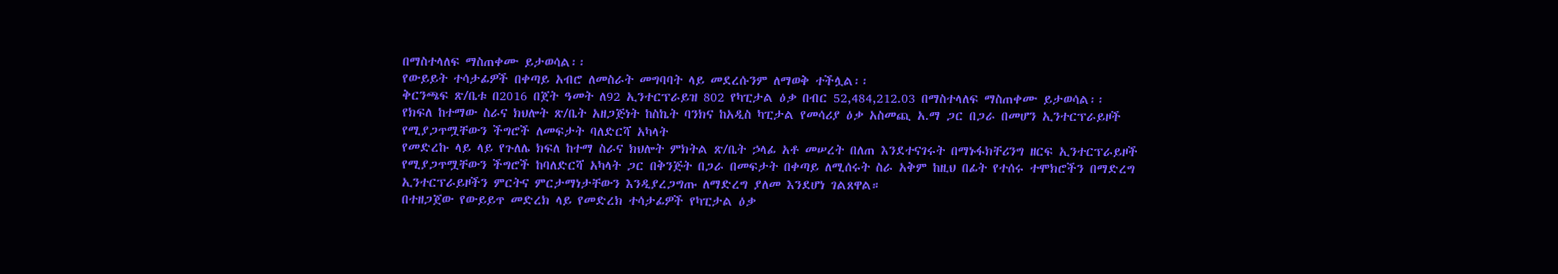በማስተላለፍ ማስጠቀሙ ይታወሳል፡፡
የውይይት ተሳታፊዎች በቀጣይ አብሮ ለመስራት መግባባት ላይ መደረሱንም ለማወቅ ተችሏል፡፡
ቅርንጫፍ ጽ/ቤቱ በ2016 በጀት ዓመት ለ92 ኢንተርፕራይዝ 802 የካፒታል ዕቃ በብር 52,484,212.03 በማስተላለፍ ማስጠቀሙ ይታወሳል፡፡
የክፍለ ከተማው ስራና ክህሎት ጽ/ቤት አዘጋጅነት ከስኬት ባንክና ከአዲስ ካፒታል የመሳሪያ ዕቃ አስመጪ አ.ማ ጋር በጋራ በመሆን ኢንተርፕራይዞች የሚያጋጥሟቸውን ችግሮች ለመፍታት ባለድርሻ አካላት
የመድረኩ ላይ ላይ የጉለሌ ክፍለ ከተማ ስራና ክህሎት ምክትል ጽ/ቤት ኃላፊ አቶ መሠረት በለጠ እንደተናገሩት በማኑፋክቸሪንግ ዘርፍ ኢንተርፕራይዞች የሚያጋጥሟቸውን ችግሮች ከባለድርሻ አካላት ጋር በቅንጅት በጋራ በመፍታት በቀጣይ ለሚሰሩት ስራ አቅም ከዚህ በፊት የተሰሩ ተሞክሮችን በማድረግ ኢንተርፕራይዞችን ምርትና ምርታማነታቸውን እንዲያረጋግጡ ለማድረግ ያለመ እንደሆነ ገልጸዋል።
በተዘጋጀው የውይይጥ መድረክ ላይ የመድረክ ተሳታፊዎች የካፒታል ዕቃ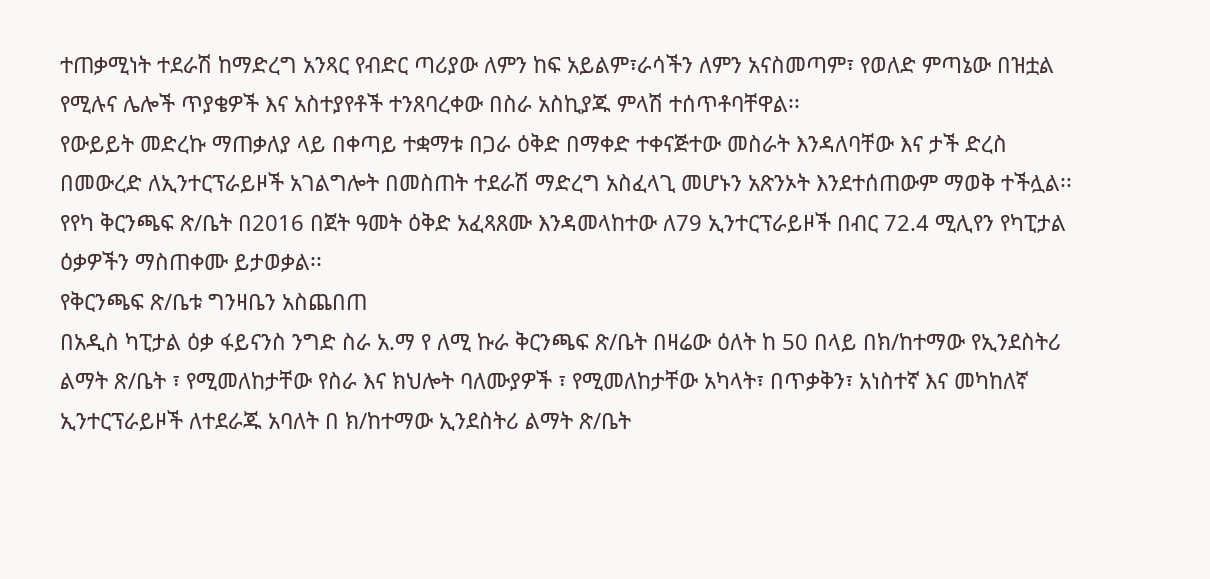ተጠቃሚነት ተደራሽ ከማድረግ አንጻር የብድር ጣሪያው ለምን ከፍ አይልም፣ራሳችን ለምን አናስመጣም፣ የወለድ ምጣኔው በዝቷል የሚሉና ሌሎች ጥያቄዎች እና አስተያየቶች ተንጸባረቀው በስራ አስኪያጁ ምላሽ ተሰጥቶባቸዋል፡፡
የውይይት መድረኩ ማጠቃለያ ላይ በቀጣይ ተቋማቱ በጋራ ዕቅድ በማቀድ ተቀናጅተው መስራት እንዳለባቸው እና ታች ድረስ በመውረድ ለኢንተርፕራይዞች አገልግሎት በመስጠት ተደራሽ ማድረግ አስፈላጊ መሆኑን አጽንኦት እንደተሰጠውም ማወቅ ተችሏል፡፡
የየካ ቅርንጫፍ ጽ/ቤት በ2016 በጀት ዓመት ዕቅድ አፈጻጸሙ እንዳመላከተው ለ79 ኢንተርፕራይዞች በብር 72.4 ሚሊየን የካፒታል ዕቃዎችን ማስጠቀሙ ይታወቃል፡፡
የቅርንጫፍ ጽ/ቤቱ ግንዛቤን አስጨበጠ
በአዲስ ካፒታል ዕቃ ፋይናንስ ንግድ ስራ አ.ማ የ ለሚ ኩራ ቅርንጫፍ ጽ/ቤት በዛሬው ዕለት ከ 50 በላይ በክ/ከተማው የኢንደስትሪ ልማት ጽ/ቤት ፣ የሚመለከታቸው የስራ እና ክህሎት ባለሙያዎች ፣ የሚመለከታቸው አካላት፣ በጥቃቅን፣ አነስተኛ እና መካከለኛ ኢንተርፕራይዞች ለተደራጁ አባለት በ ክ/ከተማው ኢንደስትሪ ልማት ጽ/ቤት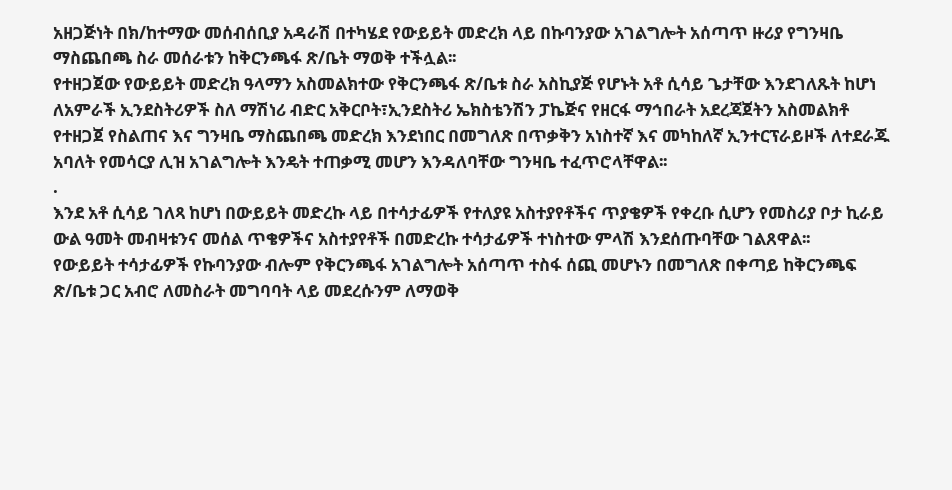አዘጋጅነት በክ/ከተማው መሰብሰቢያ አዳራሽ በተካሄደ የውይይት መድረክ ላይ በኩባንያው አገልግሎት አሰጣጥ ዙሪያ የግንዛቤ ማስጨበጫ ስራ መሰራቱን ከቅርንጫፋ ጽ/ቤት ማወቅ ተችሏል፡፡
የተዘጋጀው የውይይት መድረክ ዓላማን አስመልክተው የቅርንጫፋ ጽ/ቤቱ ስራ አስኪያጅ የሆኑት አቶ ሲሳይ ጌታቸው እንደገለጹት ከሆነ ለአምራች ኢንደስትሪዎች ስለ ማሽነሪ ብድር አቅርቦት፣ኢንደስትሪ ኤክስቴንሽን ፓኬጅና የዘርፋ ማኅበራት አደረጃጀትን አስመልክቶ የተዘጋጀ የስልጠና እና ግንዛቤ ማስጨበጫ መድረክ እንደነበር በመግለጽ በጥቃቅን አነስተኛ እና መካከለኛ ኢንተርፕራይዞች ለተደራጁ አባለት የመሳርያ ሊዝ አገልግሎት እንዴት ተጠቃሚ መሆን እንዳለባቸው ግንዛቤ ተፈጥሮላቸዋል፡፡
.
እንደ አቶ ሲሳይ ገለጻ ከሆነ በውይይት መድረኩ ላይ በተሳታፊዎች የተለያዩ አስተያየቶችና ጥያቄዎች የቀረቡ ሲሆን የመስሪያ ቦታ ኪራይ ውል ዓመት መብዛቱንና መሰል ጥቄዎችና አስተያየቶች በመድረኩ ተሳታፊዎች ተነስተው ምላሽ እንደሰጡባቸው ገልጸዋል፡፡
የውይይት ተሳታፊዎች የኩባንያው ብሎም የቅርንጫፋ አገልግሎት አሰጣጥ ተስፋ ሰጪ መሆኑን በመግለጽ በቀጣይ ከቅርንጫፍ ጽ/ቤቱ ጋር አብሮ ለመስራት መግባባት ላይ መደረሱንም ለማወቅ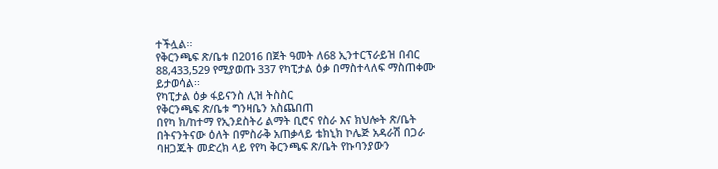ተችሏል፡፡
የቅርንጫፍ ጽ/ቤቱ በ2016 በጀት ዓመት ለ68 ኢንተርፕራይዝ በብር 88,433,529 የሚያወጡ 337 የካፒታል ዕቃ በማስተላለፍ ማስጠቀሙ ይታወሳል፡፡
የካፒታል ዕቃ ፋይናንስ ሊዝ ትስስር
የቅርንጫፍ ጽ/ቤቱ ግንዛቤን አስጨበጠ
በየካ ክ/ከተማ የኢንደስትሪ ልማት ቢሮና የስራ እና ክህሎት ጽ/ቤት በትናንትናው ዕለት በምስራቅ አጠቃላይ ቴክኒክ ኮሌጅ አዳራሽ በጋራ ባዘጋጁት መድረክ ላይ የየካ ቅርንጫፍ ጽ/ቤት የኩባንያውን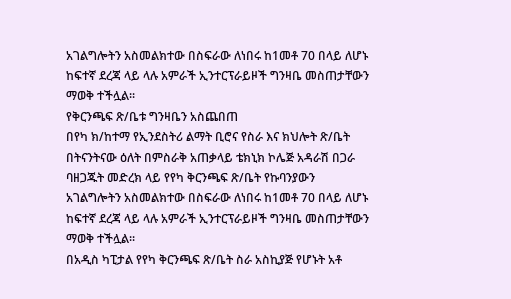አገልግሎትን አስመልክተው በስፍራው ለነበሩ ከ1መቶ 70 በላይ ለሆኑ ከፍተኛ ደረጃ ላይ ላሉ አምራች ኢንተርፕራይዞች ግንዛቤ መስጠታቸውን ማወቅ ተችሏል፡፡
የቅርንጫፍ ጽ/ቤቱ ግንዛቤን አስጨበጠ
በየካ ክ/ከተማ የኢንደስትሪ ልማት ቢሮና የስራ እና ክህሎት ጽ/ቤት በትናንትናው ዕለት በምስራቅ አጠቃላይ ቴክኒክ ኮሌጅ አዳራሽ በጋራ ባዘጋጁት መድረክ ላይ የየካ ቅርንጫፍ ጽ/ቤት የኩባንያውን አገልግሎትን አስመልክተው በስፍራው ለነበሩ ከ1መቶ 70 በላይ ለሆኑ ከፍተኛ ደረጃ ላይ ላሉ አምራች ኢንተርፕራይዞች ግንዛቤ መስጠታቸውን ማወቅ ተችሏል፡፡
በአዲስ ካፒታል የየካ ቅርንጫፍ ጽ/ቤት ስራ አስኪያጅ የሆኑት አቶ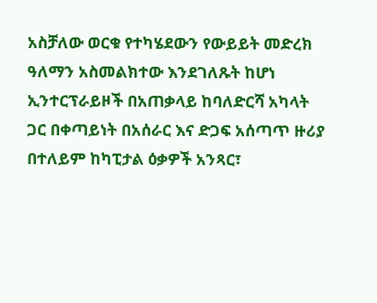አስቻለው ወርቁ የተካሄደውን የውይይት መድረክ ዓለማን አስመልክተው እንደገለጹት ከሆነ ኢንተርፕራይዞች በአጠቃላይ ከባለድርሻ አካላት ጋር በቀጣይነት በአሰራር እና ድጋፍ አሰጣጥ ዙሪያ በተለይም ከካፒታል ዕቃዎች አንጻር፣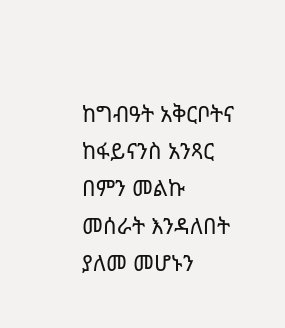ከግብዓት አቅርቦትና ከፋይናንስ አንጻር በምን መልኩ መሰራት እንዳለበት ያለመ መሆኑን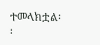ተመላክቷል፡፡